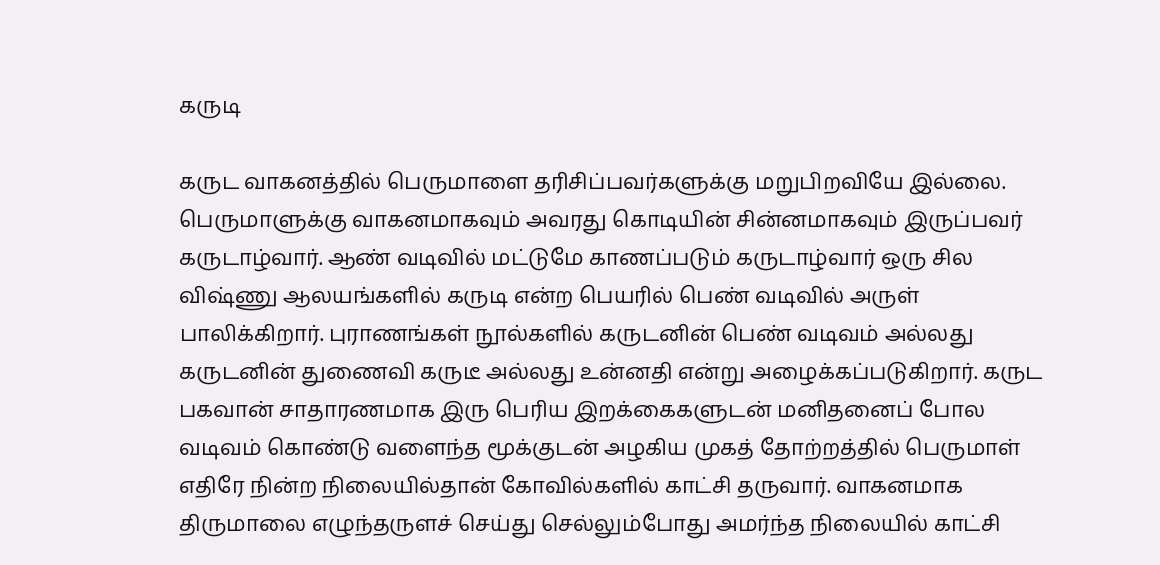கருடி

கருட வாகனத்தில் பெருமாளை தரிசிப்பவர்களுக்கு மறுபிறவியே இல்லை. பெருமாளுக்கு வாகனமாகவும் அவரது கொடியின் சின்னமாகவும் இருப்பவர் கருடாழ்வார். ஆண் வடிவில் மட்டுமே காணப்படும் கருடாழ்வார் ஒரு சில விஷ்ணு ஆலயங்களில் கருடி என்ற பெயரில் பெண் வடிவில் அருள் பாலிக்கிறார். புராணங்கள் நூல்களில் கருடனின் பெண் வடிவம் அல்லது கருடனின் துணைவி கருடீ அல்லது உன்னதி என்று அழைக்கப்படுகிறார். கருட பகவான் சாதாரணமாக இரு பெரிய இறக்கைகளுடன் மனிதனைப் போல வடிவம் கொண்டு வளைந்த மூக்குடன் அழகிய முகத் தோற்றத்தில் பெருமாள் எதிரே நின்ற நிலையில்தான் கோவில்களில் காட்சி தருவார். வாகனமாக திருமாலை எழுந்தருளச் செய்து செல்லும்போது அமர்ந்த நிலையில் காட்சி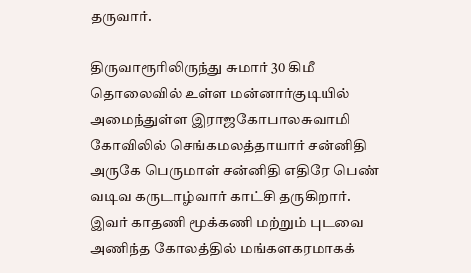தருவார்.

திருவாரூரிலிருந்து சுமார் 30 கிமீ தொலைவில் உள்ள மன்னார்குடியில் அமைந்துள்ள இராஜகோபாலசுவாமி கோவிலில் செங்கமலத்தாயார் சன்னிதி அருகே பெருமாள் சன்னிதி எதிரே பெண் வடிவ கருடாழ்வார் காட்சி தருகிறார். இவர் காதணி மூக்கணி மற்றும் புடவை அணிந்த கோலத்தில் மங்களகரமாகக்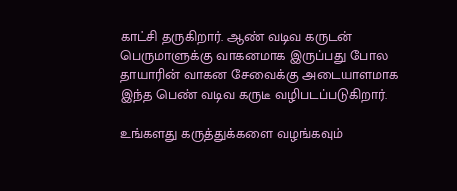காட்சி தருகிறார். ஆண் வடிவ கருடன் பெருமாளுக்கு வாகனமாக இருப்பது போல தாயாரின் வாகன சேவைக்கு அடையாளமாக இந்த பெண் வடிவ கருடீ வழிபடப்படுகிறார்.

உங்களது கருத்துக்களை வழங்கவும்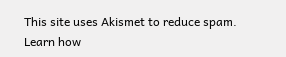This site uses Akismet to reduce spam. Learn how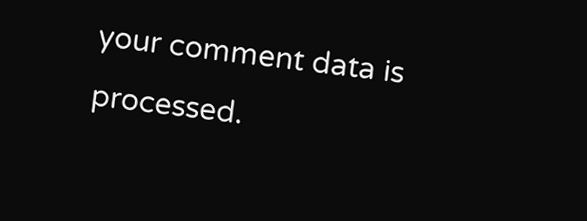your comment data is processed.